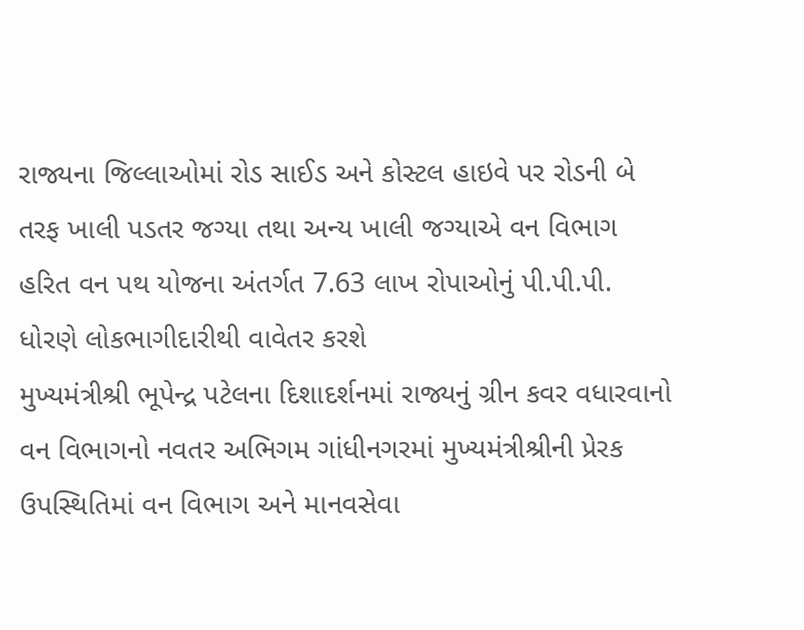રાજ્યના જિલ્લાઓમાં રોડ સાઈડ અને કોસ્ટલ હાઇવે પર રોડની બે તરફ ખાલી પડતર જગ્યા તથા અન્ય ખાલી જગ્યાએ વન વિભાગ હરિત વન પથ યોજના અંતર્ગત 7.63 લાખ રોપાઓનું પી.પી.પી. ધોરણે લોકભાગીદારીથી વાવેતર કરશે
મુખ્યમંત્રીશ્રી ભૂપેન્દ્ર પટેલના દિશાદર્શનમાં રાજ્યનું ગ્રીન કવર વધારવાનો વન વિભાગનો નવતર અભિગમ ગાંધીનગરમાં મુખ્યમંત્રીશ્રીની પ્રેરક ઉપસ્થિતિમાં વન વિભાગ અને માનવસેવા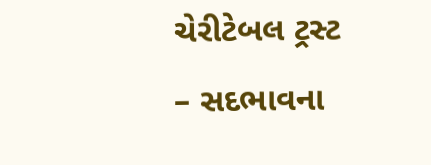ચેરીટેબલ ટ્રસ્ટ – સદભાવના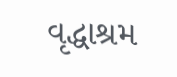વૃદ્ધાશ્રમ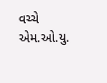વચ્ચે એમ.ઓ.યુ.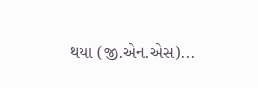થયા (જી.એન.એસ)...